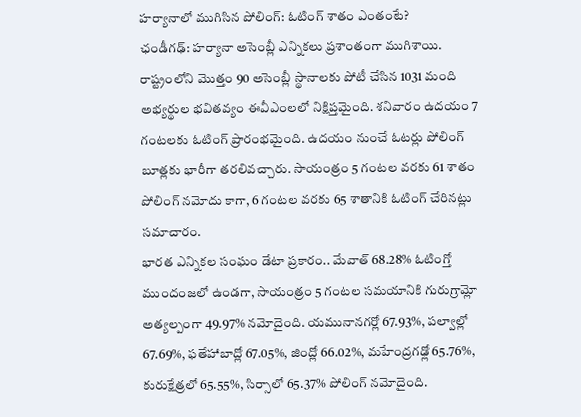హర్యానాలో ముగిసిన పోలింగ్: ఓటింగ్ శాతం ఎంతంటే?
ఛండీగఢ్: హర్యానా అసెంబ్లీ ఎన్నికలు ప్రశాంతంగా ముగిశాయి. రాష్ట్రంలోని మొత్తం 90 అసెంబ్లీ స్థానాలకు పోటీ చేసిన 1031 మంది అభ్యర్థుల భవితవ్యం ఈవీఎంలలో నిక్షిప్తమైంది. శనివారం ఉదయం 7 గంటలకు ఓటింగ్ ప్రారంభమైంది. ఉదయం నుంచే ఓటర్లు పోలింగ్ బూత్లకు భారీగా తరలివచ్చారు. సాయంత్రం 5 గంటల వరకు 61 శాతం పోలింగ్ నమోదు కాగా, 6 గంటల వరకు 65 శాతానికి ఓటింగ్ చేరినట్లు సమాచారం.
భారత ఎన్నికల సంఘం డేటా ప్రకారం.. మేవాత్ 68.28% ఓటింగ్తో ముందంజలో ఉండగా, సాయంత్రం 5 గంటల సమయానికి గురుగ్రామ్లో అత్యల్పంగా 49.97% నమోదైంది. యమునానగర్లో 67.93%, పల్వాల్లో 67.69%, ఫతేహాబాద్లో 67.05%, జింద్లో 66.02%, మహేంద్రగఢ్లో 65.76%, కురుక్షేత్రలో 65.55%, సిర్సాలో 65.37% పోలింగ్ నమోదైంది.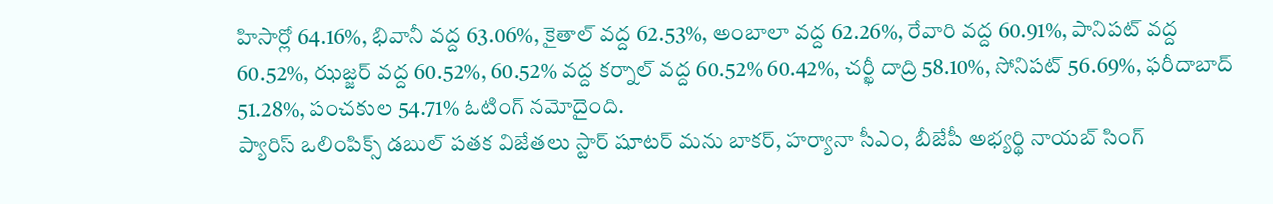హిసార్లో 64.16%, భివానీ వద్ద 63.06%, కైతాల్ వద్ద 62.53%, అంబాలా వద్ద 62.26%, రేవారి వద్ద 60.91%, పానిపట్ వద్ద 60.52%, ఝజ్జర్ వద్ద 60.52%, 60.52% వద్ద కర్నాల్ వద్ద 60.52% 60.42%, చర్ఖీ దాద్రి 58.10%, సోనిపట్ 56.69%, ఫరీదాబాద్ 51.28%, పంచకుల 54.71% ఓటింగ్ నమోదైంది.
ప్యారిస్ ఒలింపిక్స్ డబుల్ పతక విజేతలు స్టార్ షూటర్ మను బాకర్, హర్యానా సీఎం, బీజేపీ అభ్యర్థి నాయబ్ సింగ్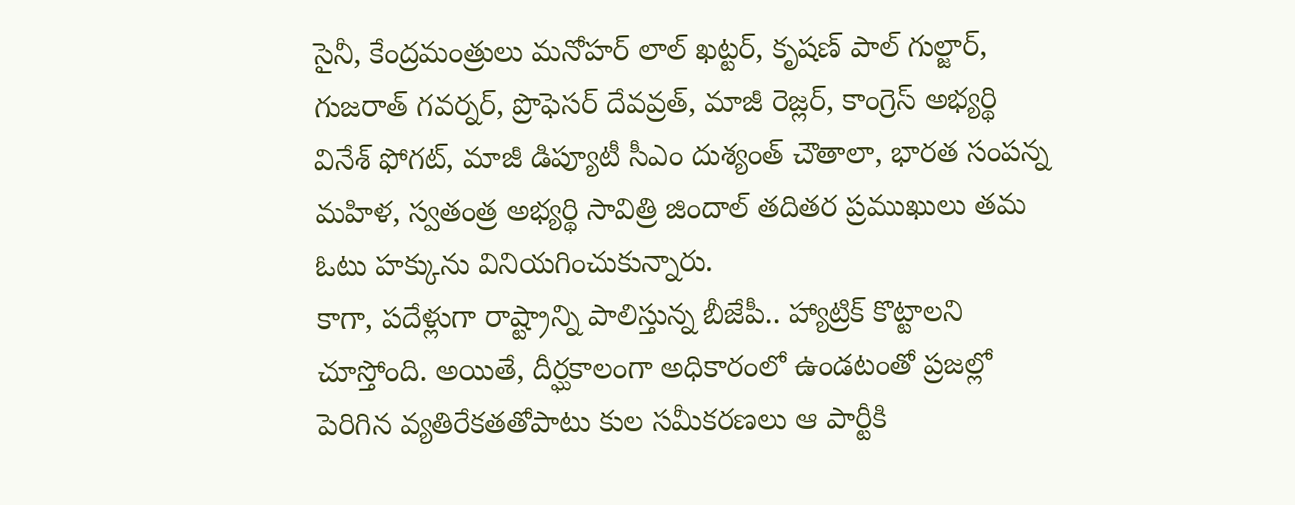సైనీ, కేంద్రమంత్రులు మనోహర్ లాల్ ఖట్టర్, కృషణ్ పాల్ గుల్జార్, గుజరాత్ గవర్నర్, ప్రొఫెసర్ దేవవ్రత్, మాజీ రెజ్లర్, కాంగ్రెస్ అభ్యర్థి వినేశ్ ఫోగట్, మాజీ డిప్యూటీ సీఎం దుశ్యంత్ చౌతాలా, భారత సంపన్న మహిళ, స్వతంత్ర అభ్యర్థి సావిత్రి జిందాల్ తదితర ప్రముఖులు తమ ఓటు హక్కును వినియగించుకున్నారు.
కాగా, పదేళ్లుగా రాష్ట్రాన్ని పాలిస్తున్న బీజేపీ.. హ్యాట్రిక్ కొట్టాలని చూస్తోంది. అయితే, దీర్ఘకాలంగా అధికారంలో ఉండటంతో ప్రజల్లో పెరిగిన వ్యతిరేకతతోపాటు కుల సమీకరణలు ఆ పార్టీకి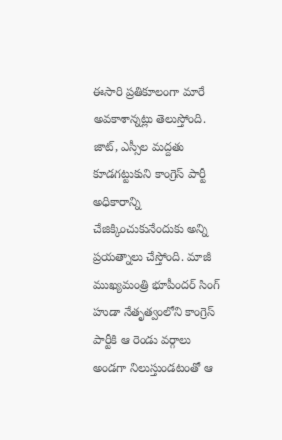ఈసారి ప్రతికూలంగా మారే అవకాశాన్నట్లు తెలుస్తోంది. జాట్, ఎస్సీల మద్దతు కూడగట్టుకుని కాంగ్రెస్ పార్టీ అధికారాన్ని చేజిక్కించుకునేందుకు అన్ని ప్రయత్నాలు చేస్తోంది. మాజీ ముఖ్యమంత్రి భూపీందర్ సింగ్ హుడా నేతృత్వంలోని కాంగ్రెస్ పార్టీకి ఆ రెండు వర్గాలు అండగా నిలుస్తుండటంతో ఆ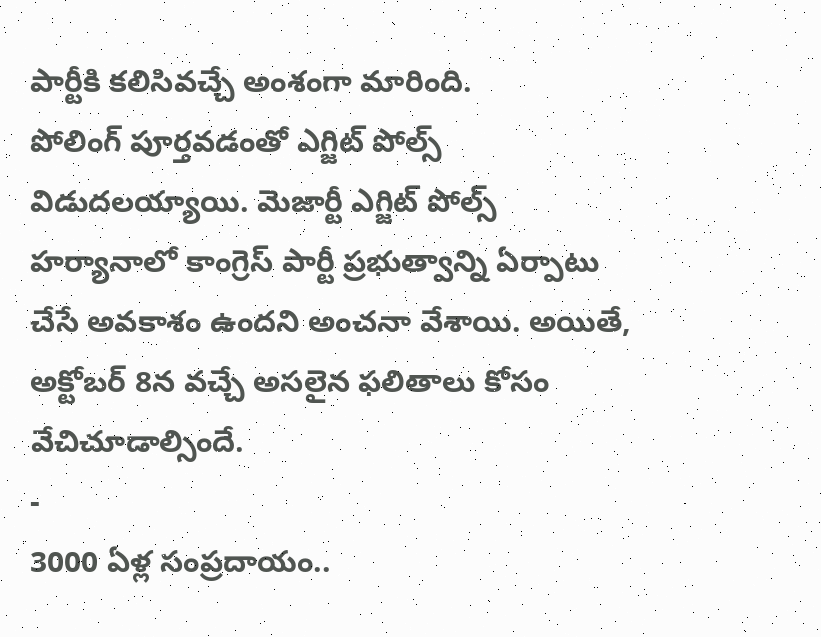పార్టీకి కలిసివచ్చే అంశంగా మారింది.
పోలింగ్ పూర్తవడంతో ఎగ్జిట్ పోల్స్ విడుదలయ్యాయి. మెజార్టీ ఎగ్జిట్ పోల్స్ హర్యానాలో కాంగ్రెస్ పార్టీ ప్రభుత్వాన్ని ఏర్పాటు చేసే అవకాశం ఉందని అంచనా వేశాయి. అయితే, అక్టోబర్ 8న వచ్చే అసలైన ఫలితాలు కోసం వేచిచూడాల్సిందే.
-
3000 ఏళ్ల సంప్రదాయం..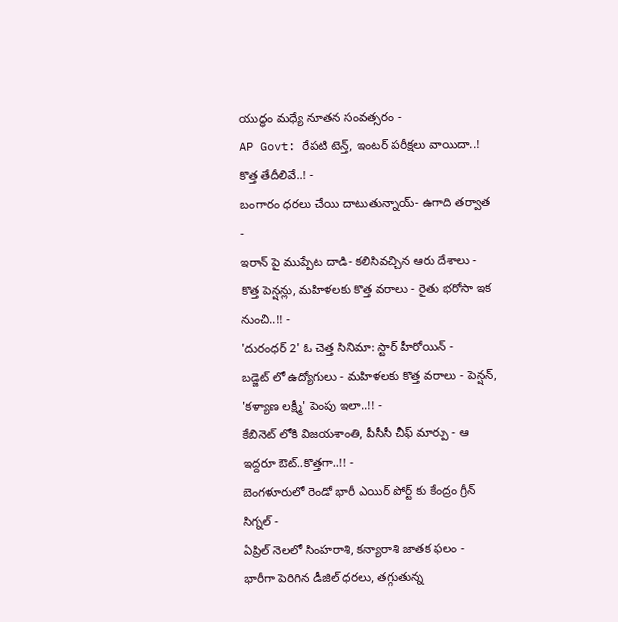యుద్ధం మధ్యే నూతన సంవత్సరం -
AP Govt: రేపటి టెన్త్, ఇంటర్ పరీక్షలు వాయిదా..! కొత్త తేదీలివే..! -
బంగారం ధరలు చేయి దాటుతున్నాయ్- ఉగాది తర్వాత -
ఇరాన్ పై ముప్పేట దాడి- కలిసివచ్చిన ఆరు దేశాలు -
కొత్త పెన్షన్లు, మహిళలకు కొత్త వరాలు - రైతు భరోసా ఇక నుంచి..!! -
'దురంధర్ 2' ఓ చెత్త సినిమా: స్టార్ హీరోయిన్ -
బడ్జెట్ లో ఉద్యోగులు - మహిళలకు కొత్త వరాలు - పెన్షన్, 'కళ్యాణ లక్ష్మీ' పెంపు ఇలా..!! -
కేబినెట్ లోకి విజయశాంతి, పీసీసీ చీఫ్ మార్పు - ఆ ఇద్దరూ ఔట్..కొత్తగా..!! -
బెంగళూరులో రెండో భారీ ఎయిర్ పోర్ట్ కు కేంద్రం గ్రీన్ సిగ్నల్ -
ఏప్రిల్ నెలలో సింహరాశి, కన్యారాశి జాతక ఫలం -
భారీగా పెరిగిన డీజిల్ ధరలు, తగ్గుతున్న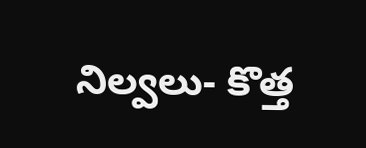నిల్వలు- కొత్త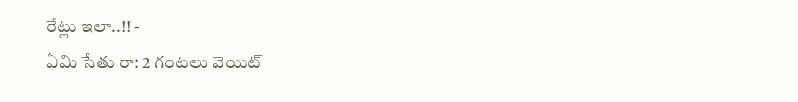రేట్లు ఇలా..!! -
ఏమి సేతు రా: 2 గంటలు వెయిట్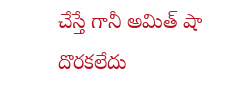చేస్తే గానీ అమిత్ షా దొరకలేదు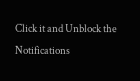Click it and Unblock the Notifications